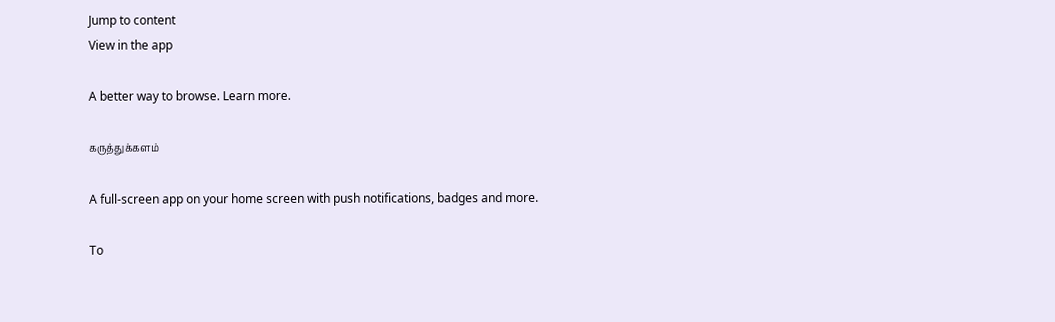Jump to content
View in the app

A better way to browse. Learn more.

கருத்துக்களம்

A full-screen app on your home screen with push notifications, badges and more.

To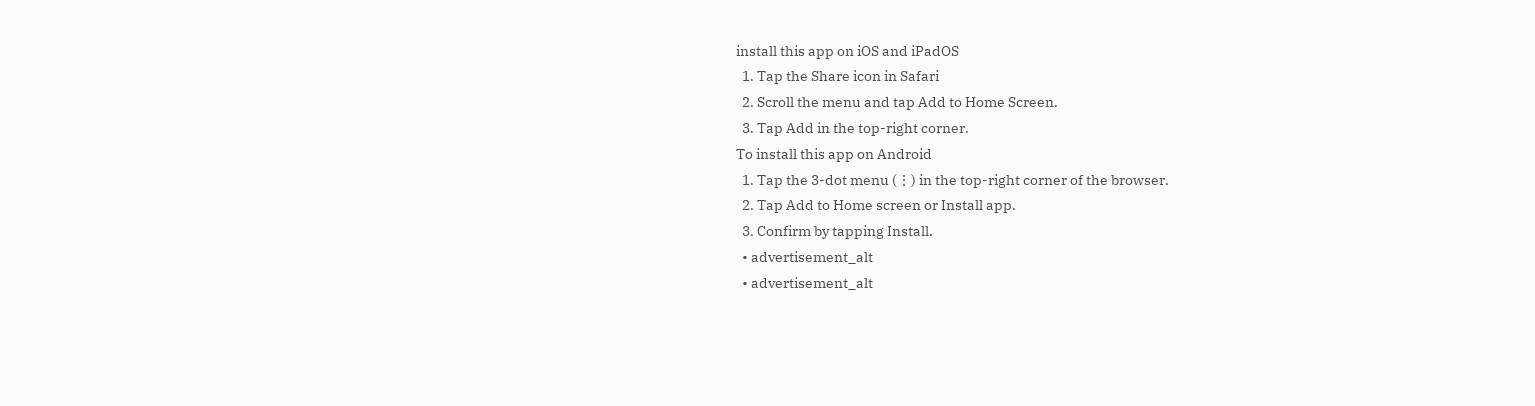install this app on iOS and iPadOS
  1. Tap the Share icon in Safari
  2. Scroll the menu and tap Add to Home Screen.
  3. Tap Add in the top-right corner.
To install this app on Android
  1. Tap the 3-dot menu (⋮) in the top-right corner of the browser.
  2. Tap Add to Home screen or Install app.
  3. Confirm by tapping Install.
  • advertisement_alt
  • advertisement_alt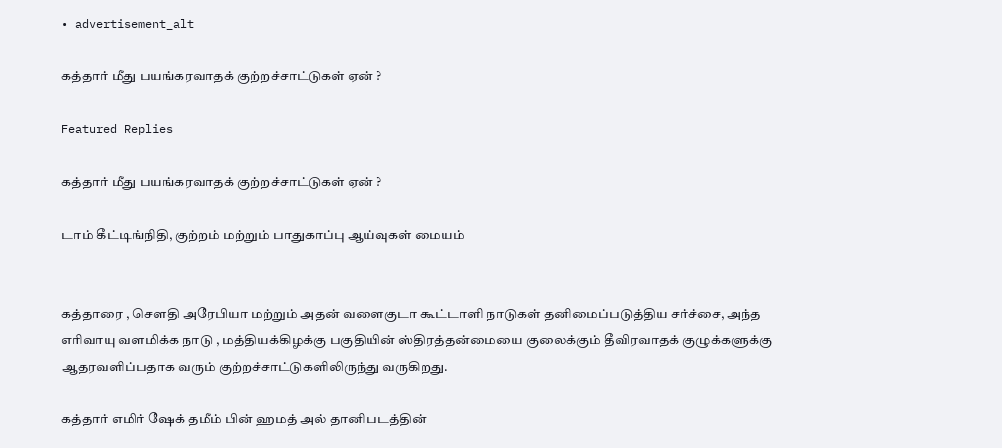• advertisement_alt

கத்தார் மீது பயங்கரவாதக் குற்றச்சாட்டுகள் ஏன் ?

Featured Replies

கத்தார் மீது பயங்கரவாதக் குற்றச்சாட்டுகள் ஏன் ?

டாம் கீட்டிங்நிதி, குற்றம் மற்றும் பாதுகாப்பு ஆய்வுகள் மையம்


கத்தாரை , சௌதி அரேபியா மற்றும் அதன் வளைகுடா கூட்டாளி நாடுகள் தனிமைப்படுத்திய சர்ச்சை, அந்த எரிவாயு வளமிக்க நாடு , மத்தியக்கிழக்கு பகுதியின் ஸ்திரத்தன்மையை குலைக்கும் தீவிரவாதக் குழுக்களுக்கு ஆதரவளிப்பதாக வரும் குற்றச்சாட்டுகளிலிருந்து வருகிறது.

கத்தார் எமிர் ஷேக் தமீம் பின் ஹமத் அல் தானிபடத்தின்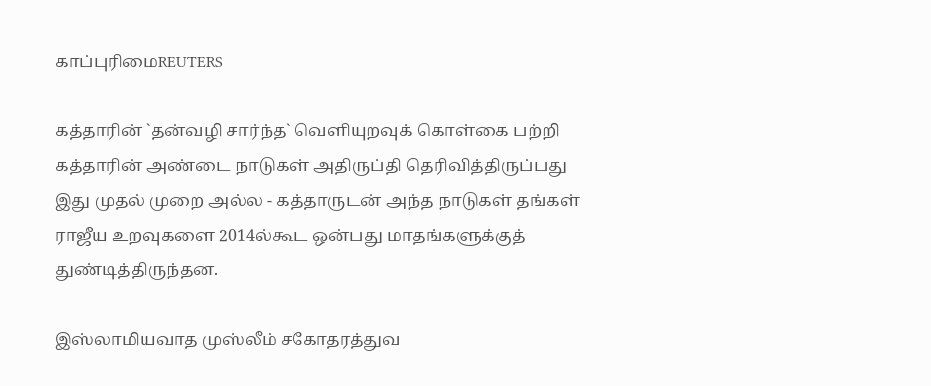காப்புரிமைREUTERS

கத்தாரின் `தன்வழி சார்ந்த` வெளியுறவுக் கொள்கை பற்றி கத்தாரின் அண்டை நாடுகள் அதிருப்தி தெரிவித்திருப்பது இது முதல் முறை அல்ல - கத்தாருடன் அந்த நாடுகள் தங்கள் ராஜீய உறவுகளை 2014ல்கூட ஒன்பது மாதங்களுக்குத் துண்டித்திருந்தன.

இஸ்லாமியவாத முஸ்லீம் சகோதரத்துவ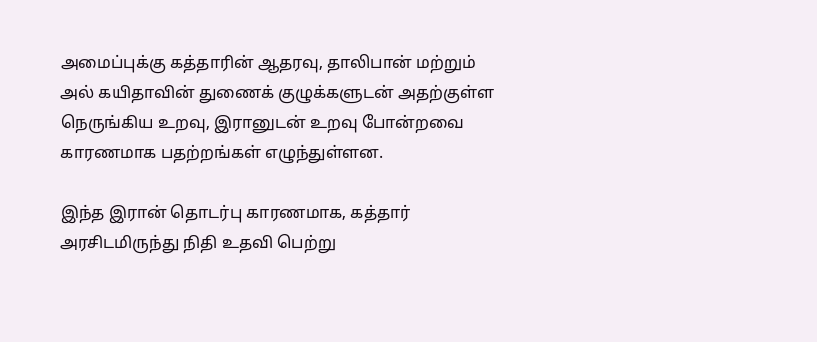அமைப்புக்கு கத்தாரின் ஆதரவு, தாலிபான் மற்றும் அல் கயிதாவின் துணைக் குழுக்களுடன் அதற்குள்ள நெருங்கிய உறவு, இரானுடன் உறவு போன்றவை காரணமாக பதற்றங்கள் எழுந்துள்ளன.

இந்த இரான் தொடர்பு காரணமாக, கத்தார் அரசிடமிருந்து நிதி உதவி பெற்று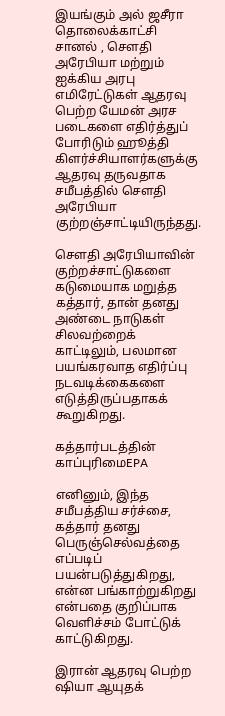இயங்கும் அல் ஜசீரா தொலைக்காட்சி சானல் , சௌதி அரேபியா மற்றும் ஐக்கிய அரபு எமிரேட்டுகள் ஆதரவு பெற்ற யேமன் அரச படைகளை எதிர்த்துப் போரிடும் ஹூத்தி கிளர்ச்சியாளர்களுக்கு ஆதரவு தருவதாக சமீபத்தில் சௌதி அரேபியா குற்றஞ்சாட்டியிருந்தது.

சௌதி அரேபியாவின் குற்றச்சாட்டுகளை கடுமையாக மறுத்த கத்தார், தான் தனது அண்டை நாடுகள் சிலவற்றைக் காட்டிலும், பலமான பயங்கரவாத எதிர்ப்பு நடவடிக்கைகளை எடுத்திருப்பதாகக் கூறுகிறது.

கத்தார்படத்தின் காப்புரிமைEPA

எனினும், இந்த சமீபத்திய சர்ச்சை, கத்தார் தனது பெருஞ்செல்வத்தை எப்படிப் பயன்படுத்துகிறது, என்ன பங்காற்றுகிறது என்பதை குறிப்பாக வெளிச்சம் போட்டுக் காட்டுகிறது.

இரான் ஆதரவு பெற்ற ஷியா ஆயுதக்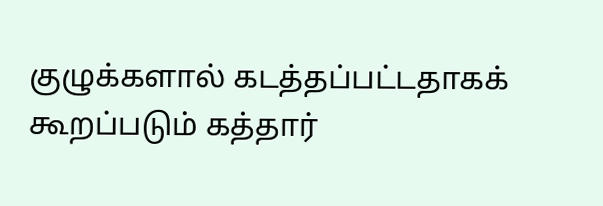குழுக்களால் கடத்தப்பட்டதாகக் கூறப்படும் கத்தார்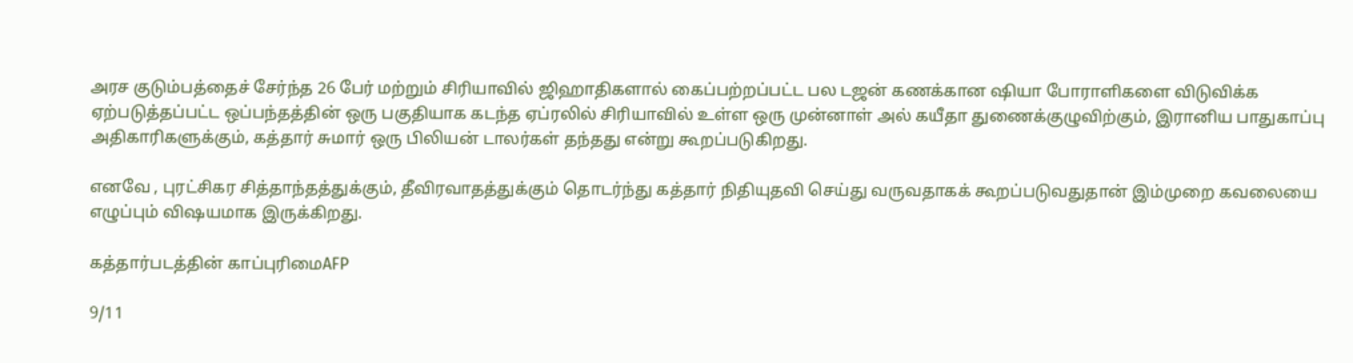அரச குடும்பத்தைச் சேர்ந்த 26 பேர் மற்றும் சிரியாவில் ஜிஹாதிகளால் கைப்பற்றப்பட்ட பல டஜன் கணக்கான ஷியா போராளிகளை விடுவிக்க ஏற்படுத்தப்பட்ட ஒப்பந்தத்தின் ஒரு பகுதியாக கடந்த ஏப்ரலில் சிரியாவில் உள்ள ஒரு முன்னாள் அல் கயீதா துணைக்குழுவிற்கும், இரானிய பாதுகாப்பு அதிகாரிகளுக்கும், கத்தார் சுமார் ஒரு பிலியன் டாலர்கள் தந்தது என்று கூறப்படுகிறது.

எனவே , புரட்சிகர சித்தாந்தத்துக்கும், தீவிரவாதத்துக்கும் தொடர்ந்து கத்தார் நிதியுதவி செய்து வருவதாகக் கூறப்படுவதுதான் இம்முறை கவலையை எழுப்பும் விஷயமாக இருக்கிறது.

கத்தார்படத்தின் காப்புரிமைAFP

9/11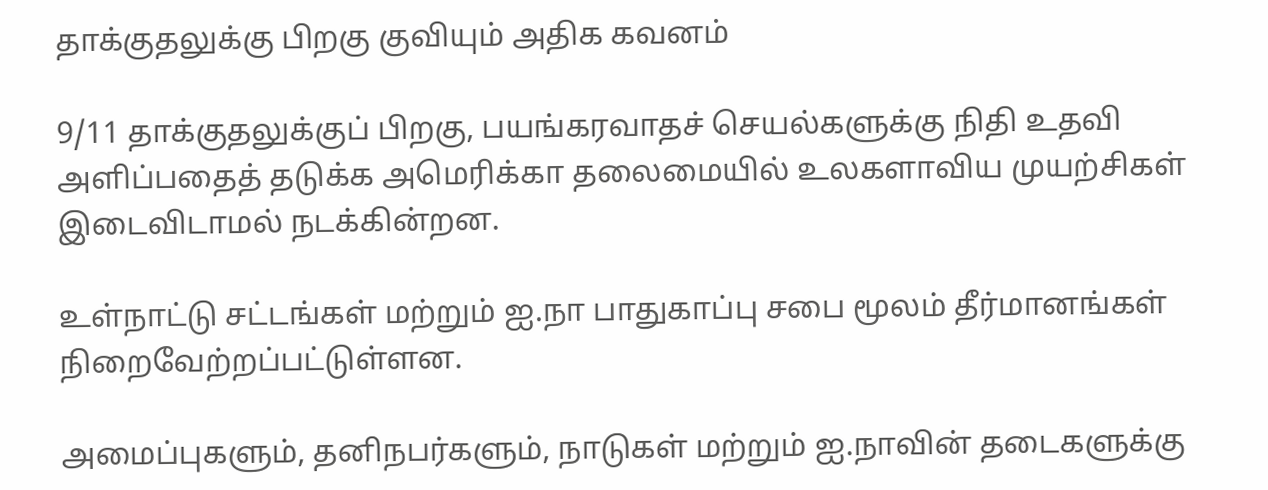தாக்குதலுக்கு பிறகு குவியும் அதிக கவனம்

9/11 தாக்குதலுக்குப் பிறகு, பயங்கரவாதச் செயல்களுக்கு நிதி உதவி அளிப்பதைத் தடுக்க அமெரிக்கா தலைமையில் உலகளாவிய முயற்சிகள் இடைவிடாமல் நடக்கின்றன.

உள்நாட்டு சட்டங்கள் மற்றும் ஐ.நா பாதுகாப்பு சபை மூலம் தீர்மானங்கள் நிறைவேற்றப்பட்டுள்ளன.

அமைப்புகளும், தனிநபர்களும், நாடுகள் மற்றும் ஐ.நாவின் தடைகளுக்கு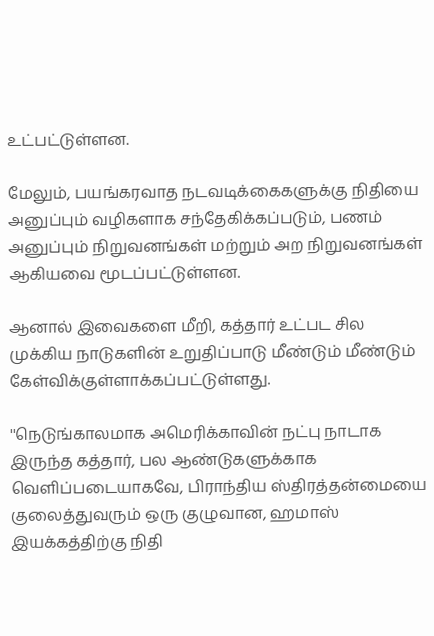உட்பட்டுள்ளன.

மேலும், பயங்கரவாத நடவடிக்கைகளுக்கு நிதியை அனுப்பும் வழிகளாக சந்தேகிக்கப்படும், பணம் அனுப்பும் நிறுவனங்கள் மற்றும் அற நிறுவனங்கள் ஆகியவை மூடப்பட்டுள்ளன.

ஆனால் இவைகளை மீறி, கத்தார் உட்பட சில முக்கிய நாடுகளின் உறுதிப்பாடு மீண்டும் மீண்டும் கேள்விக்குள்ளாக்கப்பட்டுள்ளது.

''நெடுங்காலமாக அமெரிக்காவின் நட்பு நாடாக இருந்த கத்தார், பல ஆண்டுகளுக்காக வெளிப்படையாகவே, பிராந்திய ஸ்திரத்தன்மையை குலைத்துவரும் ஒரு குழுவான, ஹமாஸ் இயக்கத்திற்கு நிதி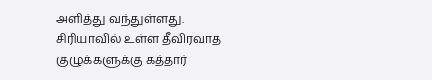அளித்து வந்துள்ளது. சிரியாவில் உள்ள தீவிரவாத குழுக்களுக்கு கத்தார்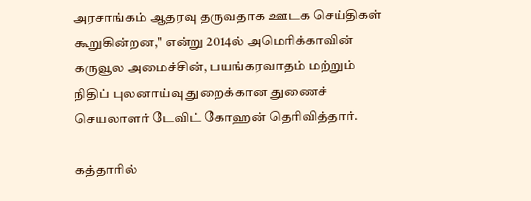அரசாங்கம் ஆதரவு தருவதாக ஊடக செய்திகள் கூறுகின்றன,'' என்று 2014ல் அமெரிக்காவின் கருவூல அமைச்சின், பயங்கரவாதம் மற்றும் நிதிப் புலனாய்வு துறைக்கான துணைச் செயலாளர் டேவிட் கோஹன் தெரிவித்தார்.

கத்தாரில்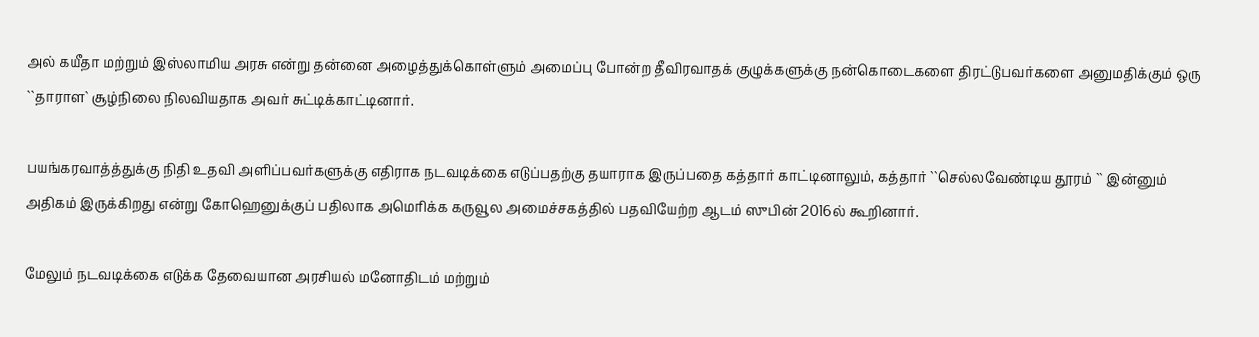அல் கயீதா மற்றும் இஸ்லாமிய அரசு என்று தன்னை அழைத்துக்கொள்ளும் அமைப்பு போன்ற தீவிரவாதக் குழுக்களுக்கு நன்கொடைகளை திரட்டுபவர்களை அனுமதிக்கும் ஒரு ``தாராள` சூழ்நிலை நிலவியதாக அவர் சுட்டிக்காட்டினார்.

பயங்கரவாத்த்துக்கு நிதி உதவி அளிப்பவர்களுக்கு எதிராக நடவடிக்கை எடுப்பதற்கு தயாராக இருப்பதை கத்தார் காட்டினாலும், கத்தார் ``செல்லவேண்டிய தூரம் `` இன்னும் அதிகம் இருக்கிறது என்று கோஹெனுக்குப் பதிலாக அமெரிக்க கருவூல அமைச்சகத்தில் பதவியேற்ற ஆடம் ஸுபின் 2016ல் கூறினார்.

மேலும் நடவடிக்கை எடுக்க தேவையான அரசியல் மனோதிடம் மற்றும்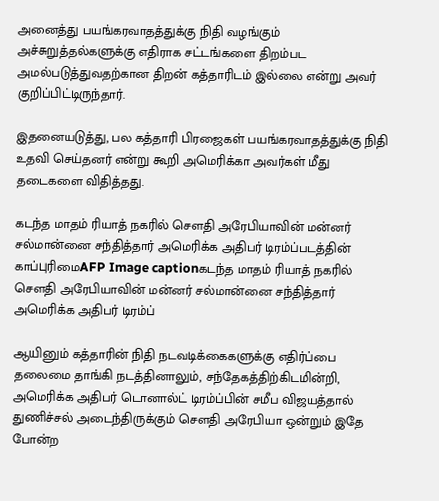அனைத்து பயங்கரவாதத்துக்கு நிதி வழங்கும் அச்சுறுத்தல்களுக்கு எதிராக சட்டங்களை திறம்பட அமல்படுத்துவதற்கான திறன் கத்தாரிடம் இல்லை என்று அவர் குறிப்பிட்டிருந்தார்.

இதனையடுத்து, பல கத்தாரி பிரஜைகள் பயங்கரவாதத்துக்கு நிதி உதவி செய்தனர் என்று கூறி அமெரிக்கா அவர்கள் மீது தடைகளை விதித்தது.

கடந்த மாதம் ரியாத் நகரில் சௌதி அரேபியாவின் மன்னர் சல்மான்னை சந்தித்தார் அமெரிக்க அதிபர் டிரம்ப்படத்தின் காப்புரிமைAFP Image captionகடந்த மாதம் ரியாத் நகரில் சௌதி அரேபியாவின் மன்னர் சல்மான்னை சந்தித்தார் அமெரிக்க அதிபர் டிரம்ப்

ஆயினும் கத்தாரின் நிதி நடவடிக்கைகளுக்கு எதிர்ப்பை தலைமை தாங்கி நடத்தினாலும், சந்தேகத்திற்கிடமின்றி, அமெரிக்க அதிபர் டொனால்ட் டிரம்ப்பின் சமீப விஜயத்தால் துணிச்சல் அடைந்திருக்கும் சௌதி அரேபியா ஒன்றும் இதே போன்ற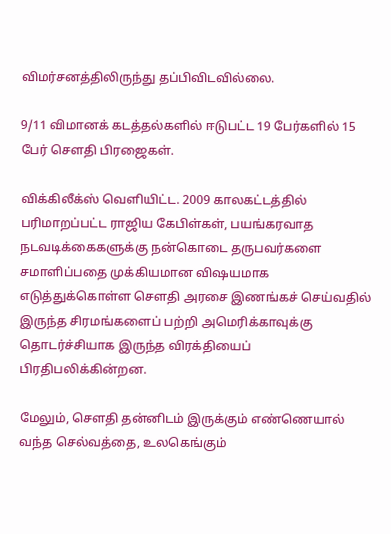விமர்சனத்திலிருந்து தப்பிவிடவில்லை.

9/11 விமானக் கடத்தல்களில் ஈடுபட்ட 19 பேர்களில் 15 பேர் சௌதி பிரஜைகள்.

விக்கிலீக்ஸ் வெளியிட்ட. 2009 காலகட்டத்தில் பரிமாறப்பட்ட ராஜிய கேபிள்கள், பயங்கரவாத நடவடிக்கைகளுக்கு நன்கொடை தருபவர்களை சமாளிப்பதை முக்கியமான விஷயமாக எடுத்துக்கொள்ள சௌதி அரசை இணங்கச் செய்வதில் இருந்த சிரமங்களைப் பற்றி அமெரிக்காவுக்கு தொடர்ச்சியாக இருந்த விரக்தியைப் பிரதிபலிக்கின்றன.

மேலும், சௌதி தன்னிடம் இருக்கும் எண்ணெயால் வந்த செல்வத்தை, உலகெங்கும்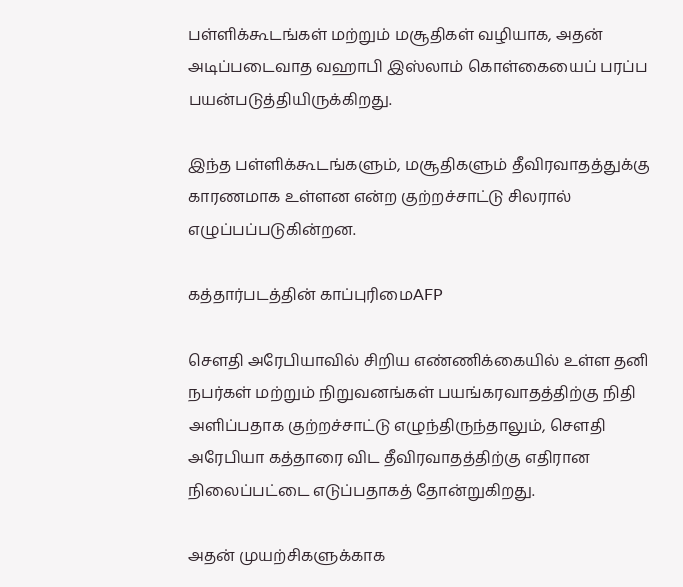பள்ளிக்கூடங்கள் மற்றும் மசூதிகள் வழியாக, அதன் அடிப்படைவாத வஹாபி இஸ்லாம் கொள்கையைப் பரப்ப பயன்படுத்தியிருக்கிறது.

இந்த பள்ளிக்கூடங்களும், மசூதிகளும் தீவிரவாதத்துக்கு காரணமாக உள்ளன என்ற குற்றச்சாட்டு சிலரால் எழுப்பப்படுகின்றன.

கத்தார்படத்தின் காப்புரிமைAFP

சௌதி அரேபியாவில் சிறிய எண்ணிக்கையில் உள்ள தனி நபர்கள் மற்றும் நிறுவனங்கள் பயங்கரவாதத்திற்கு நிதி அளிப்பதாக குற்றச்சாட்டு எழுந்திருந்தாலும், சௌதி அரேபியா கத்தாரை விட தீவிரவாதத்திற்கு எதிரான நிலைப்பட்டை எடுப்பதாகத் தோன்றுகிறது.

அதன் முயற்சிகளுக்காக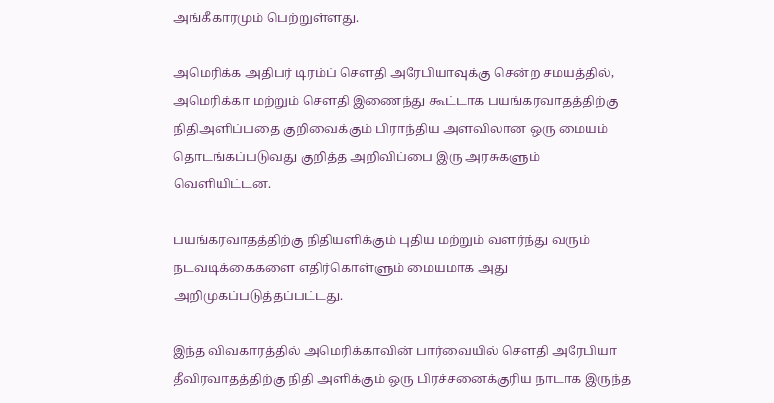அங்கீகாரமும் பெற்றுள்ளது.

அமெரிக்க அதிபர் டிரம்ப் சௌதி அரேபியாவுக்கு சென்ற சமயத்தில், அமெரிக்கா மற்றும் சௌதி இணைந்து கூட்டாக பயங்கரவாதத்திற்கு நிதிஅளிப்பதை குறிவைக்கும் பிராந்திய அளவிலான ஒரு மையம் தொடங்கப்படுவது குறித்த அறிவிப்பை இரு அரசுகளும் வெளியிட்டன.

பயங்கரவாதத்திற்கு நிதியளிக்கும் புதிய மற்றும் வளர்ந்து வரும் நடவடிக்கைகளை எதிர்கொள்ளும் மையமாக அது அறிமுகப்படுத்தப்பட்டது.

இந்த விவகாரத்தில் அமெரிக்காவின் பார்வையில் சௌதி அரேபியா தீவிரவாதத்திற்கு நிதி அளிக்கும் ஒரு பிரச்சனைக்குரிய நாடாக இருந்த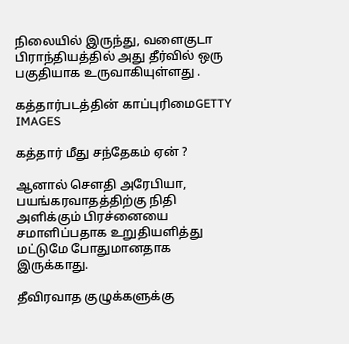நிலையில் இருந்து, வளைகுடா பிராந்தியத்தில் அது தீர்வில் ஒரு பகுதியாக உருவாகியுள்ளது .

கத்தார்படத்தின் காப்புரிமைGETTY IMAGES

கத்தார் மீது சந்தேகம் ஏன் ?

ஆனால் சௌதி அரேபியா, பயங்கரவாதத்திற்கு நிதி அளிக்கும் பிரச்னையை சமாளிப்பதாக உறுதியளித்து மட்டுமே போதுமானதாக இருக்காது.

தீவிரவாத குழுக்களுக்கு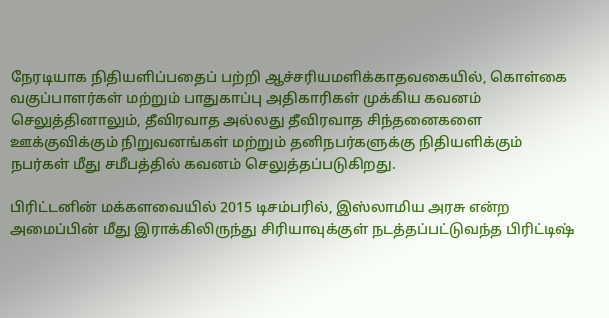நேரடியாக நிதியளிப்பதைப் பற்றி ஆச்சரியமளிக்காதவகையில், கொள்கை வகுப்பாளர்கள் மற்றும் பாதுகாப்பு அதிகாரிகள் முக்கிய கவனம் செலுத்தினாலும், தீவிரவாத அல்லது தீவிரவாத சிந்தனைகளை ஊக்குவிக்கும் நிறுவனங்கள் மற்றும் தனிநபர்களுக்கு நிதியளிக்கும் நபர்கள் மீது சமீபத்தில் கவனம் செலுத்தப்படுகிறது.

பிரிட்டனின் மக்களவையில் 2015 டிசம்பரில், இஸ்லாமிய அரசு என்ற அமைப்பின் மீது இராக்கிலிருந்து சிரியாவுக்குள் நடத்தப்பட்டுவந்த பிரிட்டிஷ்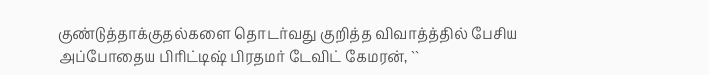குண்டுத்தாக்குதல்களை தொடர்வது குறித்த விவாத்த்தில் பேசிய அப்போதைய பிரிட்டிஷ் பிரதமர் டேவிட் கேமரன், ``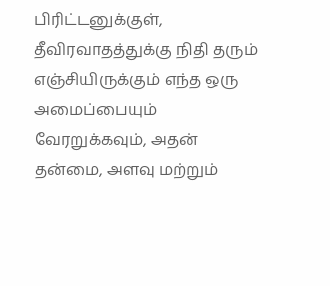பிரிட்டனுக்குள், தீவிரவாதத்துக்கு நிதி தரும் எஞ்சியிருக்கும் எந்த ஒரு அமைப்பையும் வேரறுக்கவும், அதன் தன்மை, அளவு மற்றும்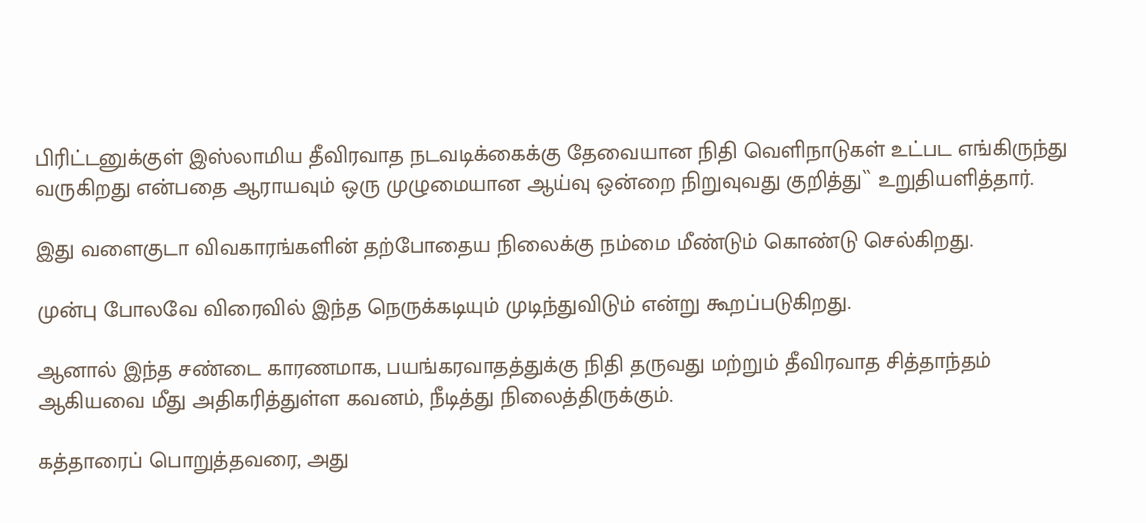பிரிட்டனுக்குள் இஸ்லாமிய தீவிரவாத நடவடிக்கைக்கு தேவையான நிதி வெளிநாடுகள் உட்பட எங்கிருந்து வருகிறது என்பதை ஆராயவும் ஒரு முழுமையான ஆய்வு ஒன்றை நிறுவுவது குறித்து`` உறுதியளித்தார்.

இது வளைகுடா விவகாரங்களின் தற்போதைய நிலைக்கு நம்மை மீண்டும் கொண்டு செல்கிறது.

முன்பு போலவே விரைவில் இந்த நெருக்கடியும் முடிந்துவிடும் என்று கூறப்படுகிறது.

ஆனால் இந்த சண்டை காரணமாக, பயங்கரவாதத்துக்கு நிதி தருவது மற்றும் தீவிரவாத சித்தாந்தம் ஆகியவை மீது அதிகரித்துள்ள கவனம், நீடித்து நிலைத்திருக்கும்.

கத்தாரைப் பொறுத்தவரை, அது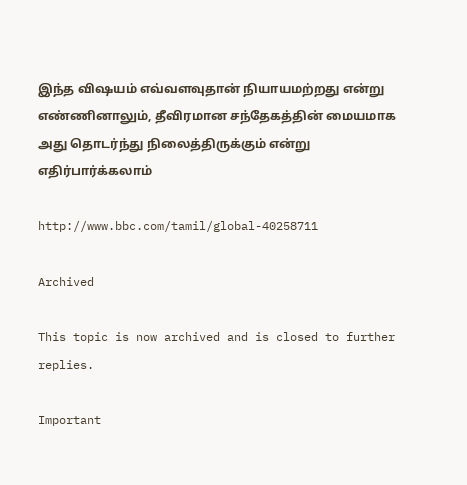இந்த விஷயம் எவ்வளவுதான் நியாயமற்றது என்று எண்ணினாலும், தீவிரமான சந்தேகத்தின் மையமாக அது தொடர்ந்து நிலைத்திருக்கும் என்று எதிர்பார்க்கலாம்

http://www.bbc.com/tamil/global-40258711

Archived

This topic is now archived and is closed to further replies.

Important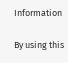Information

By using this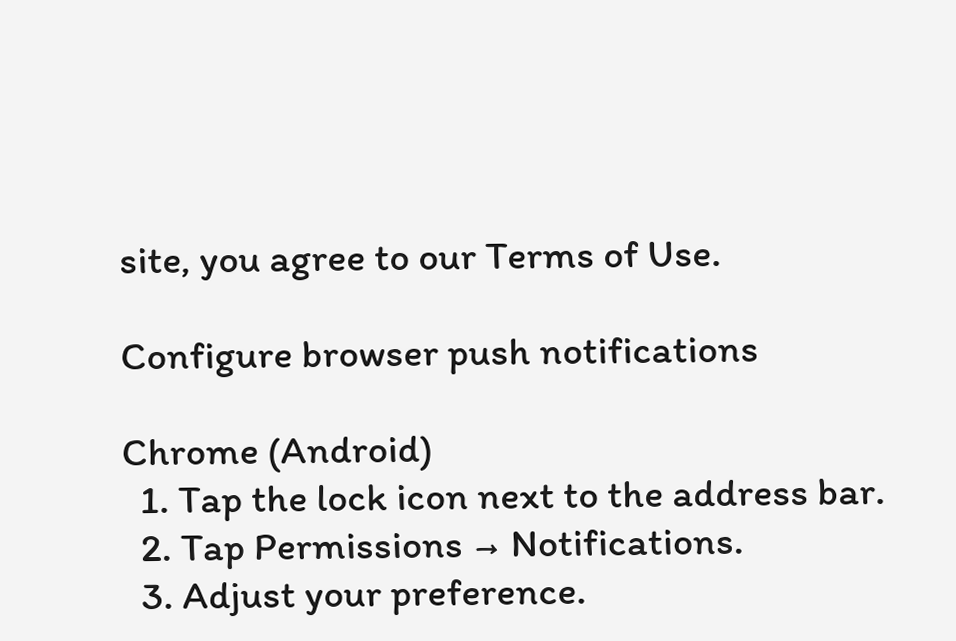site, you agree to our Terms of Use.

Configure browser push notifications

Chrome (Android)
  1. Tap the lock icon next to the address bar.
  2. Tap Permissions → Notifications.
  3. Adjust your preference.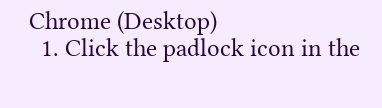Chrome (Desktop)
  1. Click the padlock icon in the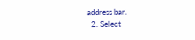address bar.
  2. Select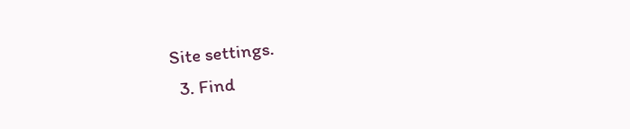Site settings.
  3. Find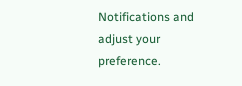Notifications and adjust your preference.